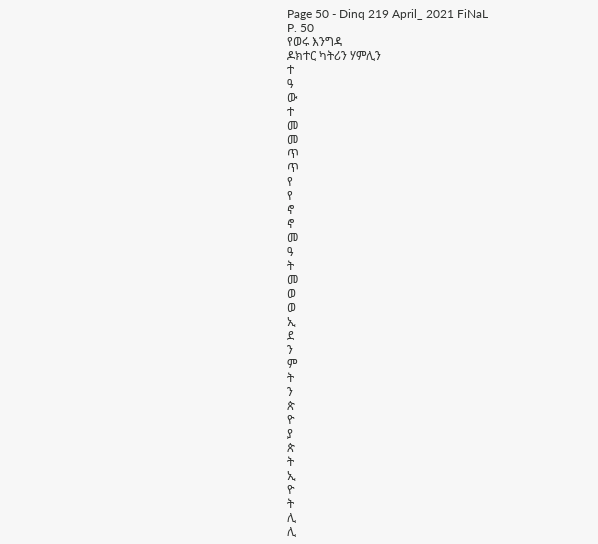Page 50 - Dinq 219 April_ 2021 FiNaL
P. 50
የወሩ እንግዳ
ዶክተር ካትሪን ሃምሊን
ተ
ዓ
ው
ተ
መ
መ
ጥ
ጥ
የ
የ
ኖ
ኖ
መ
ዓ
ት
መ
ወ
ወ
ኢ
ደ
ን
ም
ት
ን
ጵ
ዮ
ያ
ጵ
ት
ኢ
ዮ
ት
ሊ
ሊ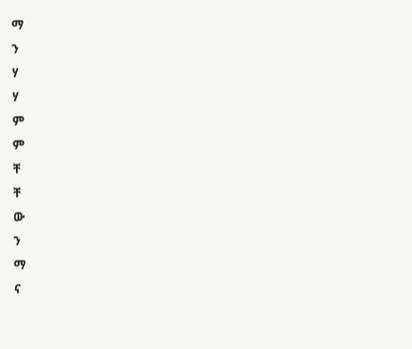ማ
ን
ሃ
ሃ
ም
ም
ቸ
ቸ
ው
ን
ማ
ና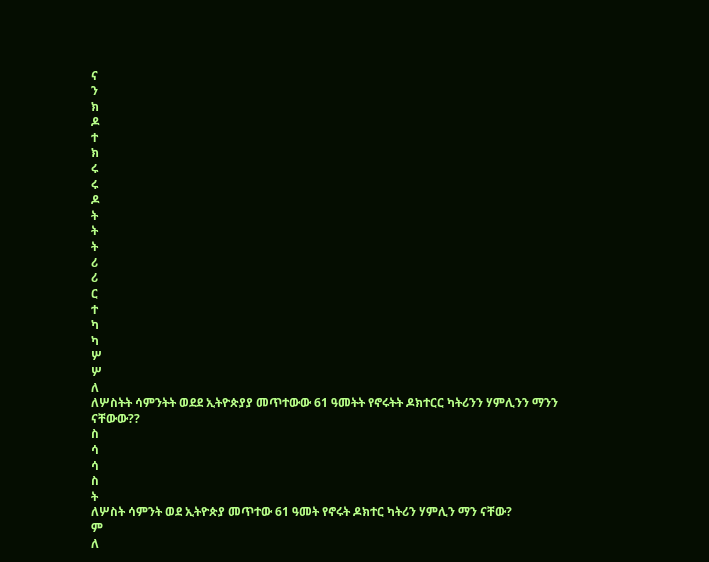ና
ን
ክ
ዶ
ተ
ክ
ሩ
ሩ
ዶ
ት
ት
ት
ሪ
ሪ
ር
ተ
ካ
ካ
ሦ
ሦ
ለ
ለሦስትት ሳምንትት ወደደ ኢትዮጵያያ መጥተውው 61 ዓመትት የኖሩትት ዶክተርር ካትሪንን ሃምሊንን ማንን ናቸውው??
ስ
ሳ
ሳ
ስ
ት
ለሦስት ሳምንት ወደ ኢትዮጵያ መጥተው 61 ዓመት የኖሩት ዶክተር ካትሪን ሃምሊን ማን ናቸው?
ም
ለ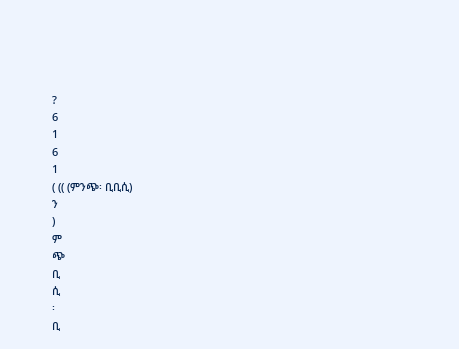?
6
1
6
1
( (( (ምንጭ፡ ቢቢሲ)
ን
)
ም
ጭ
ቢ
ሲ
፡
ቢ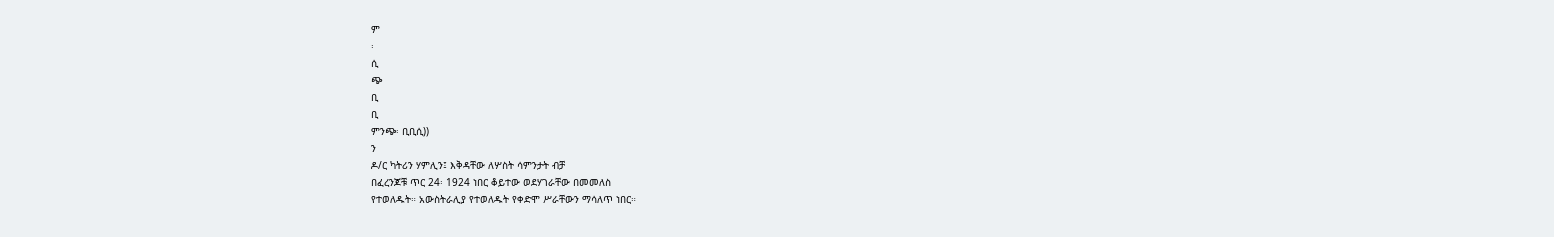ም
፡
ሲ
ጭ
ቢ
ቢ
ምንጭ፡ ቢቢሲ))
ን
ዶ/ር ካትሪን ሃምሊን፤ እቅዳቸው ለሦስት ሳምንታት ብቻ
በፈረንጆቹ ጥር 24፡ 1924 ነበር ቆይተው ወደሃገራቸው በመመለስ
የተወለዱት። አውስትራሊያ የተወለዱት የቀድሞ ሥራቸውን ማሳለጥ ነበር።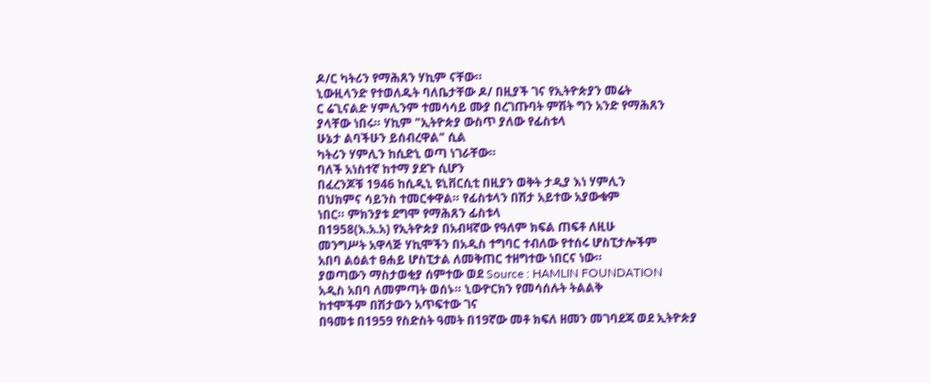ዶ/ር ካትሪን የማሕጸን ሃኪም ናቸው።
ኒውዚላንድ የተወለዱት ባለቤታቸው ዶ/ በዚያች ገና የኢትዮጵያን መሬት
ር ሬጊናልድ ሃምሊንም ተመሳሳይ ሙያ በረገጡባት ምሽት ግን አንድ የማሕጸን
ያላቸው ነበሩ። ሃኪም "ኢትዮጵያ ውስጥ ያለው የፊስቱላ
ሁኔታ ልባችሁን ይሰብረዋል" ሲል
ካትሪን ሃምሊን ከሲድኒ ወጣ ነገራቸው።
ባለች አነስተኛ ከተማ ያደጉ ሲሆን
በፈረንጆቹ 1946 ከሲዲኒ ዩኒቨርሲቲ በዚያን ወቅት ታዲያ እነ ሃምሊን
በህክምና ሳይንስ ተመርቀዋል። የፊስቱላን በሽታ አይተው አያውቁም
ነበር። ምክንያቱ ደግሞ የማሕጸን ፊስቱላ
በ1958(እ.አ.አ) የኢትዮጵያ በአብዛኛው የዓለም ክፍል ጠፍቶ ለዚሁ
መንግሥት አዋላጅ ሃኪሞችን በአዲስ ተግባር ተብለው የተሰሩ ሆስፒታሎችም
አበባ ልዕልተ ፀሐይ ሆስፒታል ለመቅጠር ተዘግተው ነበርና ነው።
ያወጣውን ማስታወቂያ ሰምተው ወደ Source : HAMLIN FOUNDATION
አዲስ አበባ ለመምጣት ወሰኑ። ኒውዮርክን የመሳሰሉት ትልልቅ
ከተሞችም በሽታውን አጥፍተው ገና
በዓመቱ በ1959 የስድስት ዓመት በ19ኛው መቶ ክፍለ ዘመን መገባደጃ ወደ ኢትዮጵያ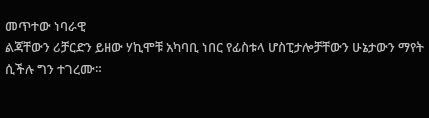መጥተው ነባራዊ
ልጃቸውን ሪቻርድን ይዘው ሃኪሞቹ አካባቢ ነበር የፊስቱላ ሆስፒታሎቻቸውን ሁኔታውን ማየት ሲችሉ ግን ተገረሙ።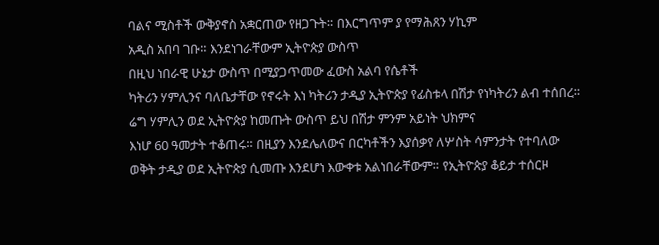ባልና ሚስቶች ውቅያኖስ አቋርጠው የዘጋጉት። በእርግጥም ያ የማሕጸን ሃኪም
አዲስ አበባ ገቡ። እንደነገራቸውም ኢትዮጵያ ውስጥ
በዚህ ነበራዊ ሁኔታ ውስጥ በሚያጋጥመው ፈውስ አልባ የሴቶች
ካትሪን ሃምሊንና ባለቤታቸው የኖሩት እነ ካትሪን ታዲያ ኢትዮጵያ የፊስቱላ በሽታ የነካትሪን ልብ ተሰበረ።
ሬግ ሃምሊን ወደ ኢትዮጵያ ከመጡት ውስጥ ይህ በሽታ ምንም አይነት ህክምና
እነሆ 60 ዓመታት ተቆጠሩ። በዚያን እንደሌለውና በርካቶችን እያሰቃየ ለሦስት ሳምንታት የተባለው
ወቅት ታዲያ ወደ ኢትዮጵያ ሲመጡ እንደሆነ እውቀቱ አልነበራቸውም። የኢትዮጵያ ቆይታ ተሰርዞ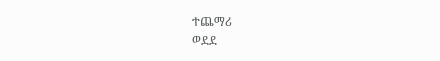ተጨማሪ
ወደደ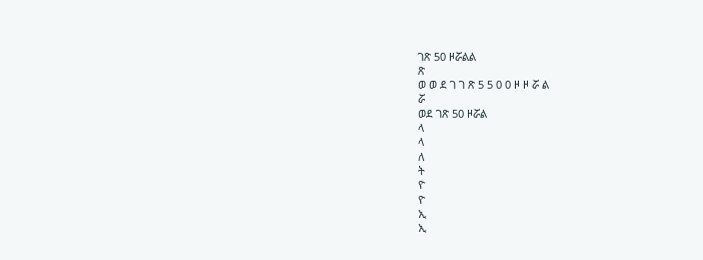ገጽ 50 ዞሯልል
ጽ
ወ ወ ደ ገ ገ ጽ 5 5 0 0 ዞ ዞ ሯ ል
ሯ
ወደ ገጽ 50 ዞሯል
ላ
ላ
ለ
ት
ዮ
ዮ
ኢ
ኢ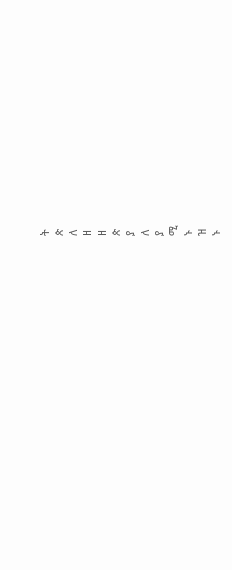ት
ጵ
ለ
ዘ
ዘ
ጵ
ያ
ለ
ያ
ሚ
ኑ
ዝ
ኑ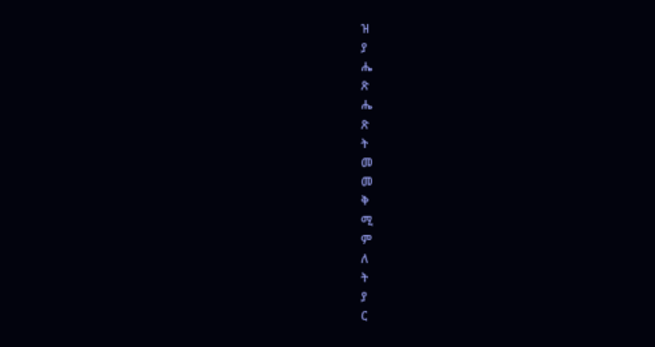ዝ
ያ
ሔ
ጽ
ሔ
ጽ
ት
መ
መ
ቅ
ሚ
ም
ለ
ት
ያ
ር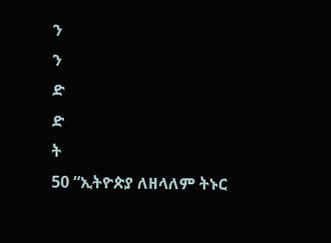ን
ን
ድ
ድ
ት
50 “ኢትዮጵያ ለዘላለም ትኑር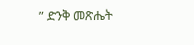” ድንቅ መጽሔት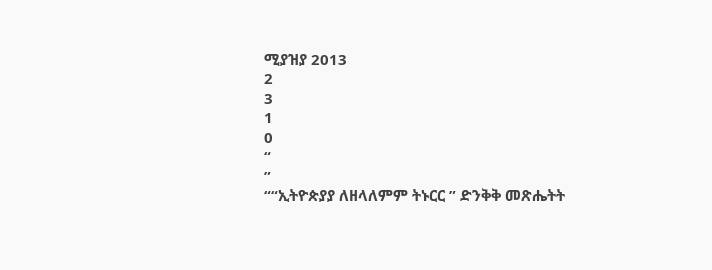ሚያዝያ 2013
2
3
1
0
“
”
““ኢትዮጵያያ ለዘላለምም ትኑርር ” ድንቅቅ መጽሔትት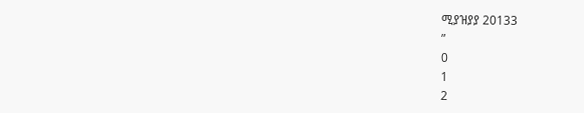ሚያዝያያ 20133
”
0
1
2